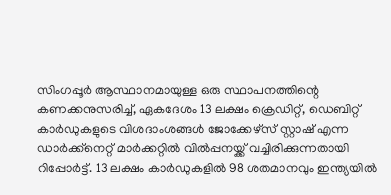സിംഗപ്പൂർ ആസ്ഥാനമായുള്ള ഒരു സ്ഥാപനത്തിന്റെ കണക്കനുസരിച്ച്, ഏകദേശം 13 ലക്ഷം ക്രെഡിറ്റ്, ഡെബിറ്റ് കാർഡുകളുടെ വിശദാംശങ്ങൾ ജോക്കേഴ്സ് സ്റ്റാഷ് എന്ന ഡാർക്ക്നെറ്റ് മാർക്കറ്റിൽ വിൽപ്പനയ്ക്ക് വച്ചിരിക്കുന്നതായി റിപ്പോർട്ട്. 13 ലക്ഷം കാർഡുകളിൽ 98 ശതമാനവും ഇന്ത്യയിൽ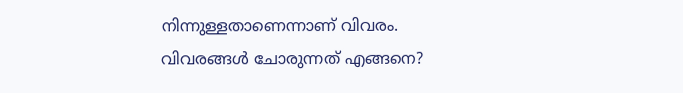നിന്നുള്ളതാണെന്നാണ് വിവരം.
വിവരങ്ങൾ ചോരുന്നത് എങ്ങനെ?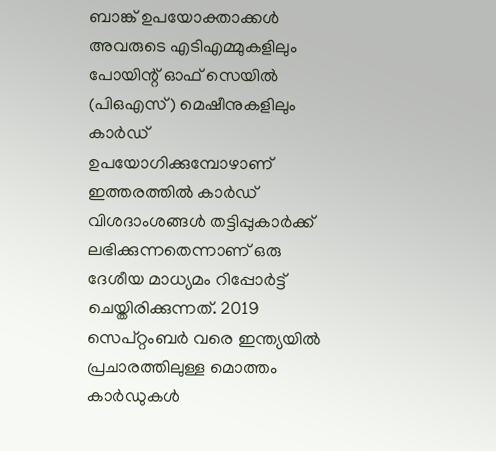ബാങ്ക് ഉപയോക്താക്കൾ അവരുടെ എടിഎമ്മുകളിലും പോയിന്റ് ഓഫ് സെയിൽ (പിഒഎസ്) മെഷീനുകളിലും കാർഡ് ഉപയോഗിക്കുമ്പോഴാണ് ഇത്തരത്തിൽ കാർഡ് വിശദാംശങ്ങൾ തട്ടിപ്പുകാർക്ക് ലഭിക്കുന്നതെന്നാണ് ഒരു ദേശീയ മാധ്യമം റിപ്പോർട്ട് ചെയ്തിരിക്കുന്നത്. 2019 സെപ്റ്റംബർ വരെ ഇന്ത്യയിൽ പ്രചാരത്തിലുള്ള മൊത്തം കാർഡുകൾ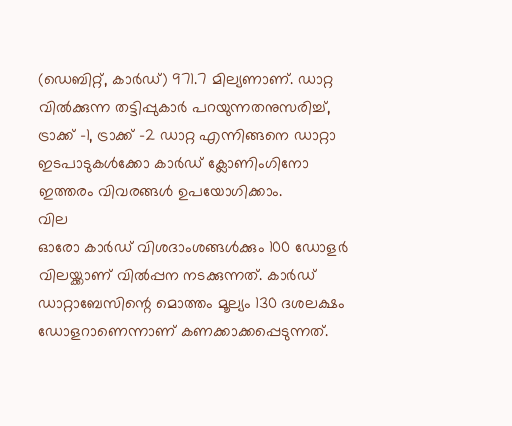(ഡെബിറ്റ്, കാർഡ്) 971.7 മില്യണാണ്. ഡാറ്റ വിൽക്കുന്ന തട്ടിപ്പുകാർ പറയുന്നതനുസരിച്ച്, ട്രാക്ക് -1, ട്രാക്ക് -2 ഡാറ്റ എന്നിങ്ങനെ ഡാറ്റാ ഇടപാടുകൾക്കോ കാർഡ് ക്ലോണിംഗിനോ ഇത്തരം വിവരങ്ങൾ ഉപയോഗിക്കാം.
വില
ഓരോ കാർഡ് വിശദാംശങ്ങൾക്കും 100 ഡോളർ വിലയ്ക്കാണ് വിൽപ്പന നടക്കുന്നത്. കാർഡ് ഡാറ്റാബേസിന്റെ മൊത്തം മൂല്യം 130 ദശലക്ഷം ഡോളറാണെന്നാണ് കണക്കാക്കപ്പെടുന്നത്.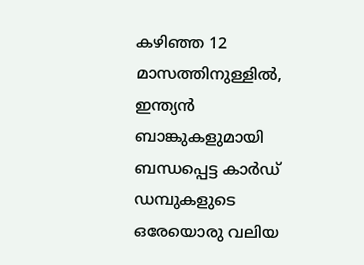കഴിഞ്ഞ 12 മാസത്തിനുള്ളിൽ, ഇന്ത്യൻ ബാങ്കുകളുമായി ബന്ധപ്പെട്ട കാർഡ് ഡമ്പുകളുടെ ഒരേയൊരു വലിയ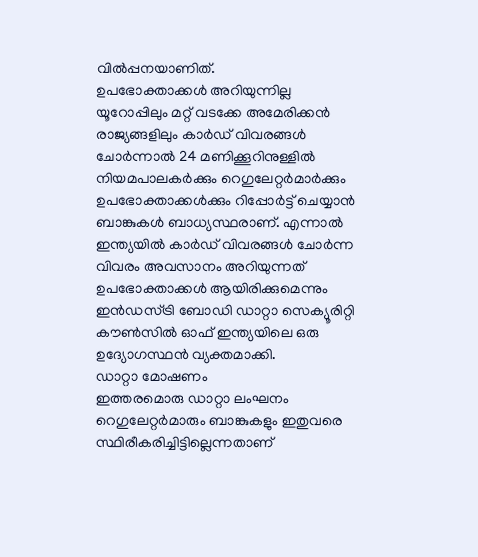വിൽപ്പനയാണിത്.
ഉപഭോക്താക്കൾ അറിയുന്നില്ല
യൂറോപ്പിലും മറ്റ് വടക്കേ അമേരിക്കൻ രാജ്യങ്ങളിലും കാർഡ് വിവരങ്ങൾ ചോർന്നാൽ 24 മണിക്കൂറിനുള്ളിൽ നിയമപാലകർക്കും റെഗുലേറ്റർമാർക്കും ഉപഭോക്താക്കൾക്കും റിപ്പോർട്ട് ചെയ്യാൻ ബാങ്കുകൾ ബാധ്യസ്ഥരാണ്. എന്നാൽ ഇന്ത്യയിൽ കാർഡ് വിവരങ്ങൾ ചോർന്ന വിവരം അവസാനം അറിയുന്നത് ഉപഭോക്താക്കൾ ആയിരിക്കുമെന്നും ഇൻഡസ്ട്രി ബോഡി ഡാറ്റാ സെക്യൂരിറ്റി കൗൺസിൽ ഓഫ് ഇന്ത്യയിലെ ഒരു ഉദ്യോഗസ്ഥൻ വ്യക്തമാക്കി.
ഡാറ്റാ മോഷണം
ഇത്തരമൊരു ഡാറ്റാ ലംഘനം റെഗുലേറ്റർമാരും ബാങ്കുകളും ഇതുവരെ സ്ഥിരീകരിച്ചിട്ടില്ലെന്നതാണ്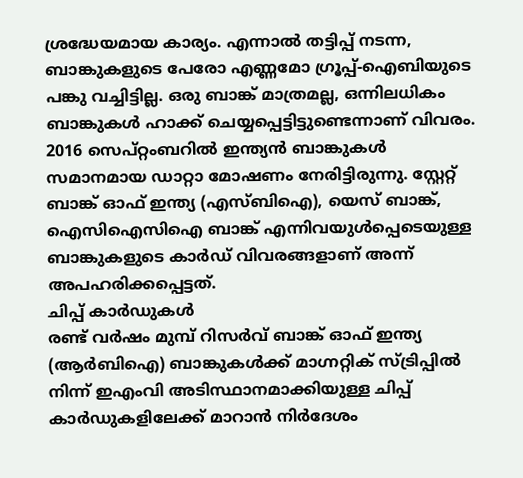ശ്രദ്ധേയമായ കാര്യം. എന്നാൽ തട്ടിപ്പ് നടന്ന, ബാങ്കുകളുടെ പേരോ എണ്ണമോ ഗ്രൂപ്പ്-ഐബിയുടെ പങ്കു വച്ചിട്ടില്ല. ഒരു ബാങ്ക് മാത്രമല്ല, ഒന്നിലധികം ബാങ്കുകൾ ഹാക്ക് ചെയ്യപ്പെട്ടിട്ടുണ്ടെന്നാണ് വിവരം. 2016 സെപ്റ്റംബറിൽ ഇന്ത്യൻ ബാങ്കുകൾ സമാനമായ ഡാറ്റാ മോഷണം നേരിട്ടിരുന്നു. സ്റ്റേറ്റ് ബാങ്ക് ഓഫ് ഇന്ത്യ (എസ്ബിഐ), യെസ് ബാങ്ക്, ഐസിഐസിഐ ബാങ്ക് എന്നിവയുൾപ്പെടെയുള്ള ബാങ്കുകളുടെ കാർഡ് വിവരങ്ങളാണ് അന്ന് അപഹരിക്കപ്പെട്ടത്.
ചിപ്പ് കാർഡുകൾ
രണ്ട് വർഷം മുമ്പ് റിസർവ് ബാങ്ക് ഓഫ് ഇന്ത്യ (ആർബിഐ) ബാങ്കുകൾക്ക് മാഗ്നറ്റിക് സ്ട്രിപ്പിൽ നിന്ന് ഇഎംവി അടിസ്ഥാനമാക്കിയുള്ള ചിപ്പ് കാർഡുകളിലേക്ക് മാറാൻ നിർദേശം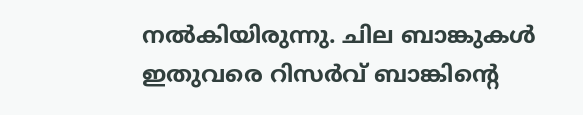നൽകിയിരുന്നു. ചില ബാങ്കുകൾ ഇതുവരെ റിസർവ് ബാങ്കിന്റെ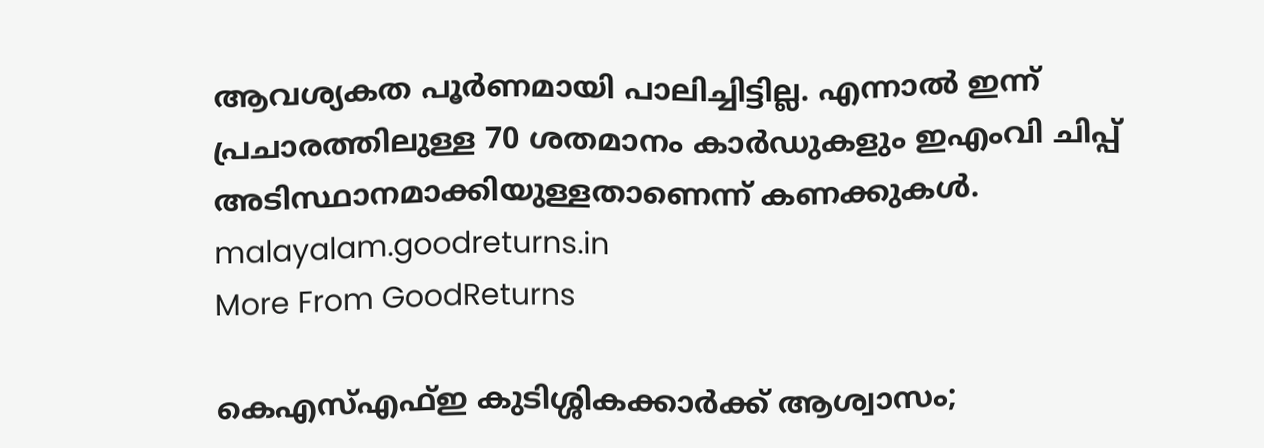ആവശ്യകത പൂർണമായി പാലിച്ചിട്ടില്ല. എന്നാൽ ഇന്ന് പ്രചാരത്തിലുള്ള 70 ശതമാനം കാർഡുകളും ഇഎംവി ചിപ്പ് അടിസ്ഥാനമാക്കിയുള്ളതാണെന്ന് കണക്കുകൾ.
malayalam.goodreturns.in
More From GoodReturns

കെഎസ്എഫ്ഇ കുടിശ്ശികക്കാർക്ക് ആശ്വാസം;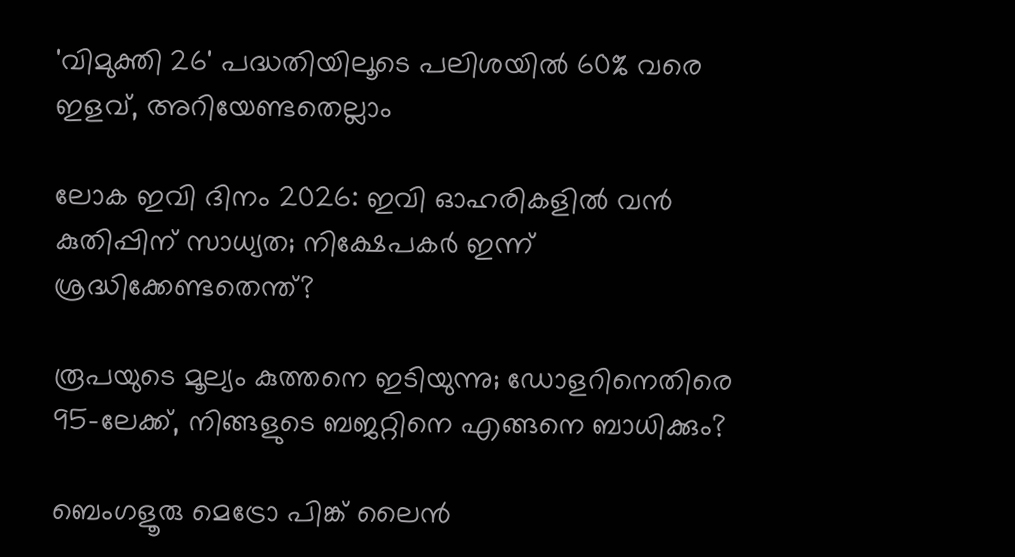'വിമുക്തി 26' പദ്ധതിയിലൂടെ പലിശയിൽ 60% വരെ ഇളവ്, അറിയേണ്ടതെല്ലാം

ലോക ഇവി ദിനം 2026: ഇവി ഓഹരികളിൽ വൻ കുതിപ്പിന് സാധ്യത; നിക്ഷേപകർ ഇന്ന് ശ്രദ്ധിക്കേണ്ടതെന്ത്?

രൂപയുടെ മൂല്യം കുത്തനെ ഇടിയുന്നു; ഡോളറിനെതിരെ 95-ലേക്ക്, നിങ്ങളുടെ ബജറ്റിനെ എങ്ങനെ ബാധിക്കും?

ബെംഗളൂരു മെട്രോ പിങ്ക് ലൈൻ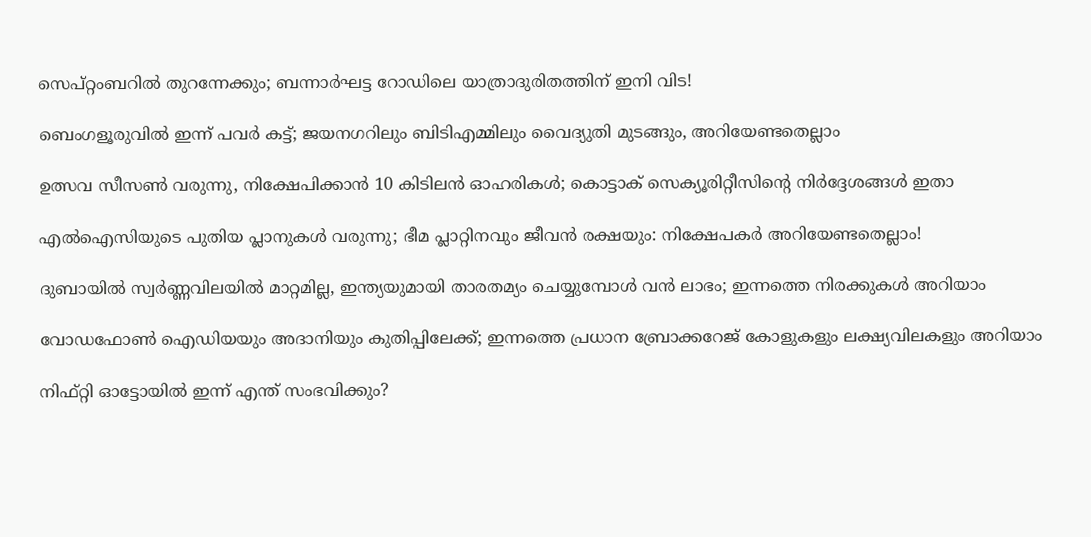സെപ്റ്റംബറിൽ തുറന്നേക്കും; ബന്നാർഘട്ട റോഡിലെ യാത്രാദുരിതത്തിന് ഇനി വിട!

ബെംഗളൂരുവിൽ ഇന്ന് പവർ കട്ട്; ജയനഗറിലും ബിടിഎമ്മിലും വൈദ്യുതി മുടങ്ങും, അറിയേണ്ടതെല്ലാം

ഉത്സവ സീസൺ വരുന്നു, നിക്ഷേപിക്കാൻ 10 കിടിലൻ ഓഹരികൾ; കൊട്ടാക് സെക്യൂരിറ്റീസിന്റെ നിർദ്ദേശങ്ങൾ ഇതാ

എൽഐസിയുടെ പുതിയ പ്ലാനുകൾ വരുന്നു; ഭീമ പ്ലാറ്റിനവും ജീവൻ രക്ഷയും: നിക്ഷേപകർ അറിയേണ്ടതെല്ലാം!

ദുബായിൽ സ്വർണ്ണവിലയിൽ മാറ്റമില്ല, ഇന്ത്യയുമായി താരതമ്യം ചെയ്യുമ്പോൾ വൻ ലാഭം; ഇന്നത്തെ നിരക്കുകൾ അറിയാം

വോഡഫോൺ ഐഡിയയും അദാനിയും കുതിപ്പിലേക്ക്; ഇന്നത്തെ പ്രധാന ബ്രോക്കറേജ് കോളുകളും ലക്ഷ്യവിലകളും അറിയാം

നിഫ്റ്റി ഓട്ടോയിൽ ഇന്ന് എന്ത് സംഭവിക്കും?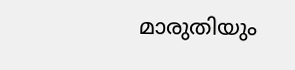മാരുതിയും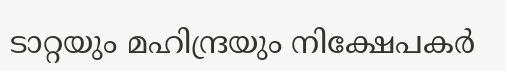ടാറ്റയും മഹിന്ദ്രയും നിക്ഷേപകർ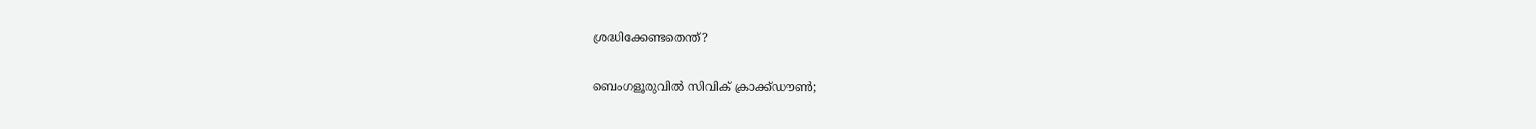ശ്രദ്ധിക്കേണ്ടതെന്ത്?

ബെംഗളൂരുവിൽ സിവിക് ക്രാക്ക്ഡൗൺ;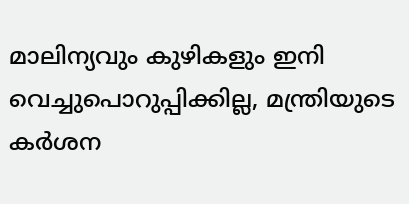മാലിന്യവും കുഴികളും ഇനി വെച്ചുപൊറുപ്പിക്കില്ല, മന്ത്രിയുടെ കർശന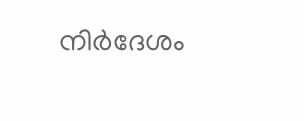നിർദേശം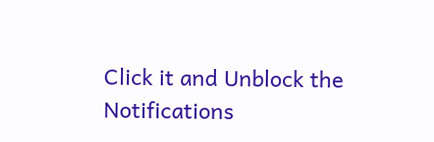Click it and Unblock the Notifications